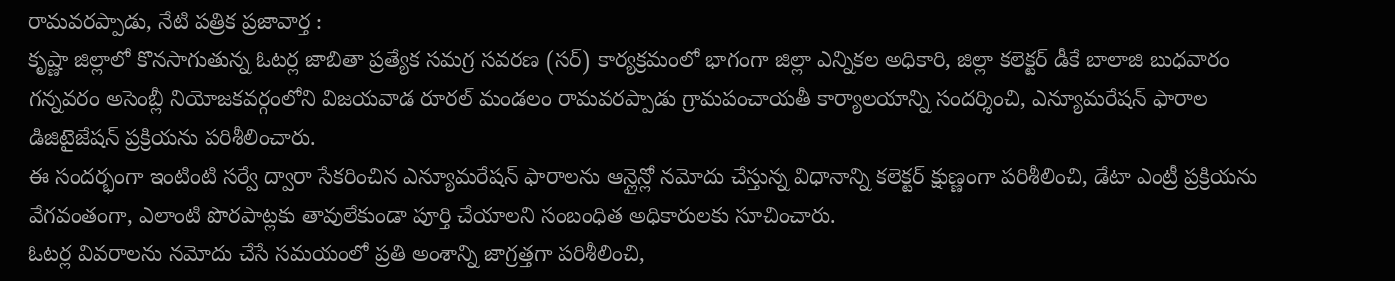రామవరప్పాడు, నేటి పత్రిక ప్రజావార్త :
కృష్ణా జిల్లాలో కొనసాగుతున్న ఓటర్ల జాబితా ప్రత్యేక సమగ్ర సవరణ (సర్) కార్యక్రమంలో భాగంగా జిల్లా ఎన్నికల అధికారి, జిల్లా కలెక్టర్ డీకే బాలాజి బుధవారం గన్నవరం అసెంబ్లీ నియోజకవర్గంలోని విజయవాడ రూరల్ మండలం రామవరప్పాడు గ్రామపంచాయతీ కార్యాలయాన్ని సందర్శించి, ఎన్యూమరేషన్ ఫారాల డిజిటైజేషన్ ప్రక్రియను పరిశీలించారు.
ఈ సందర్భంగా ఇంటింటి సర్వే ద్వారా సేకరించిన ఎన్యూమరేషన్ ఫారాలను ఆన్లైన్లో నమోదు చేస్తున్న విధానాన్ని కలెక్టర్ క్షుణ్ణంగా పరిశీలించి, డేటా ఎంట్రీ ప్రక్రియను వేగవంతంగా, ఎలాంటి పొరపాట్లకు తావులేకుండా పూర్తి చేయాలని సంబంధిత అధికారులకు సూచించారు.
ఓటర్ల వివరాలను నమోదు చేసే సమయంలో ప్రతి అంశాన్ని జాగ్రత్తగా పరిశీలించి,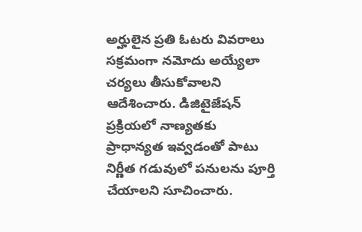అర్హులైన ప్రతి ఓటరు వివరాలు సక్రమంగా నమోదు అయ్యేలా చర్యలు తీసుకోవాలని ఆదేశించారు. డిజిటైజేషన్ ప్రక్రియలో నాణ్యతకు ప్రాధాన్యత ఇవ్వడంతో పాటు నిర్ణీత గడువులో పనులను పూర్తి చేయాలని సూచించారు.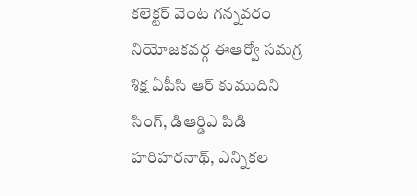కలెక్టర్ వెంట గన్నవరం నియోజకవర్గ ఈఆర్వో సమగ్ర శిక్ష ఏపీసి ఆర్ కుముదిని సింగ్, డిఆర్డిఎ పిడి హరిహరనాథ్, ఎన్నికల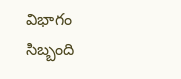విభాగం సిబ్బంది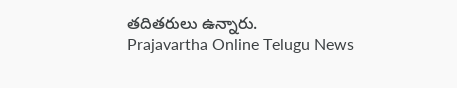తదితరులు ఉన్నారు.
Prajavartha Online Telugu News